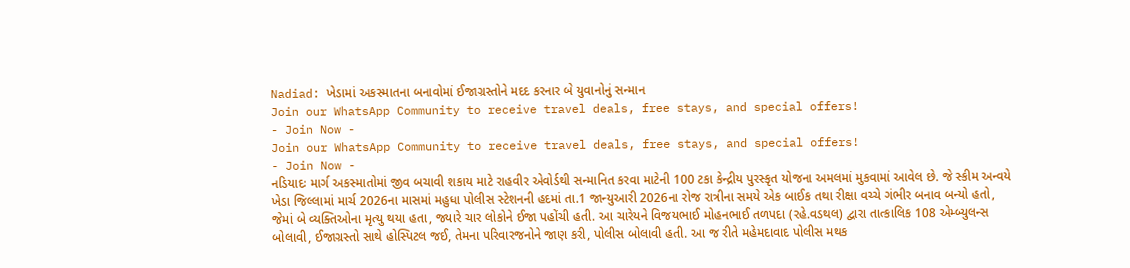Nadiad: ખેડામાં અકસ્માતના બનાવોમાં ઈજાગ્રસ્તોને મદદ કરનાર બે યુવાનોનું સન્માન
Join our WhatsApp Community to receive travel deals, free stays, and special offers!
- Join Now -
Join our WhatsApp Community to receive travel deals, free stays, and special offers!
- Join Now -
નડિયાદઃ માર્ગ અકસ્માતોમાં જીવ બચાવી શકાય માટે રાહવીર એવોર્ડથી સન્માનિત કરવા માટેની 100 ટકા કેન્દ્રીય પુરસ્કૃત યોજના અમલમાં મુકવામાં આવેલ છે. જે સ્કીમ અન્વયે ખેડા જિલ્લામાં માર્ચ 2026ના માસમાં મહુધા પોલીસ સ્ટેશનની હદમાં તા.1 જાન્યુઆરી 2026ના રોજ રાત્રીના સમયે એક બાઈક તથા રીક્ષા વચ્ચે ગંભીર બનાવ બન્યો હતો, જેમાં બે વ્યક્તિઓના મૃત્યુ થયા હતા, જ્યારે ચાર લોકોને ઈજા પહોંચી હતી. આ ચારેયને વિજયભાઈ મોહનભાઈ તળપદા (રહે.વડથલ) દ્વારા તાત્કાલિક 108 એમ્બ્યુલન્સ બોલાવી, ઈજાગ્રસ્તો સાથે હોસ્પિટલ જઈ, તેમના પરિવારજનોને જાણ કરી, પોલીસ બોલાવી હતી. આ જ રીતે મહેમદાવાદ પોલીસ મથક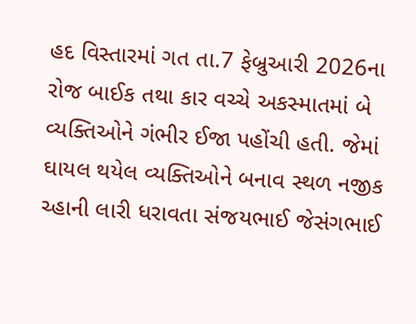હદ વિસ્તારમાં ગત તા.7 ફેબ્રુઆરી 2026ના રોજ બાઈક તથા કાર વચ્ચે અકસ્માતમાં બે વ્યક્તિઓને ગંભીર ઈજા પહોંચી હતી. જેમાં ઘાયલ થયેલ વ્યક્તિઓને બનાવ સ્થળ નજીક ચ્હાની લારી ધરાવતા સંજયભાઈ જેસંગભાઈ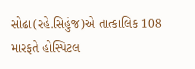સોઢા(રહે.સિહુંજ)એ તાત્કાલિક 108 મારફતે હોસ્પિટલ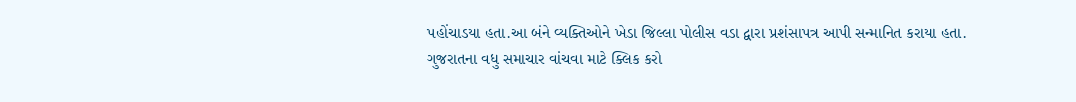પહોંચાડયા હતા.આ બંને વ્યક્તિઓને ખેડા જિલ્લા પોલીસ વડા દ્વારા પ્રશંસાપત્ર આપી સન્માનિત કરાયા હતા.
ગુજરાતના વધુ સમાચાર વાંચવા માટે ક્લિક કરો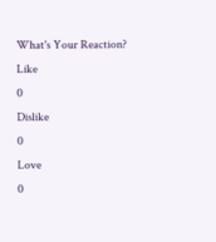What's Your Reaction?
Like
0
Dislike
0
Love
0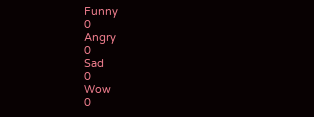Funny
0
Angry
0
Sad
0
Wow
0